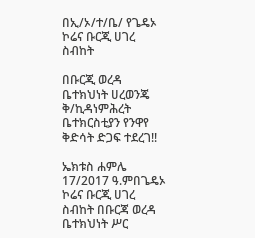በኢ/ኦ/ተ/ቤ/ የጌዴኦ ኮሬና ቡርጂ ሀገረ ስብከት

በቡርጂ ወረዳ ቤተክህነት ሀረወንጄ ቅ/ኪዳነምሕረት ቤተክርስቲያን የንዋየ ቅድሳት ድጋፍ ተደረገ!!

ኤክቱስ ሐምሌ 17/2017 ዓ.ምበጌዴኦ ኮሬና ቡርጂ ሀገረ ስብከት በቡርጃ ወረዳ ቤተክህነት ሥር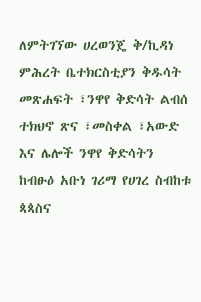ለምትገኘው ሀረወንጄ ቅ/ኪዳነ ምሕረት ቤተክርስቲያን ቅዱሳት መጽሐፍት ፣ንዋየ ቅድሳት ልብሰ ተክህኖ ጽና ፣መስቀል ፣አውድ እና ሌሎች ንዋየ ቅድሳትን ከብፁዕ አቡነ ገሪማ የሀገረ ስብከቱ ጳጳስና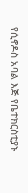የሲኖዶስ አባል እጅ የቤተክርስቲያኑ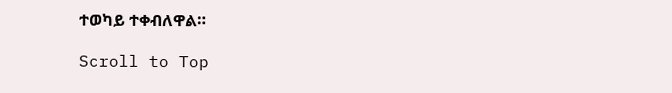ተወካይ ተቀብለዋል።

Scroll to Top